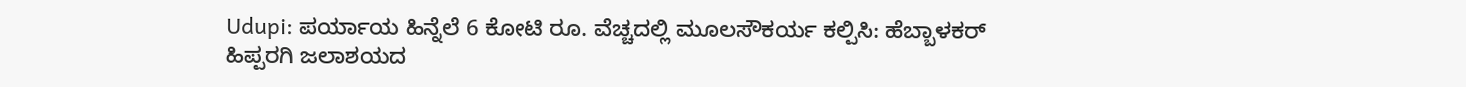Udupi: ಪರ್ಯಾಯ ಹಿನ್ನೆಲೆ 6 ಕೋಟಿ ರೂ. ವೆಚ್ಚದಲ್ಲಿ ಮೂಲಸೌಕರ್ಯ ಕಲ್ಪಿಸಿ: ಹೆಬ್ಬಾಳಕರ್
ಹಿಪ್ಪರಗಿ ಜಲಾಶಯದ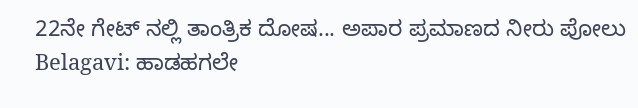22ನೇ ಗೇಟ್ ನಲ್ಲಿ ತಾಂತ್ರಿಕ ದೋಷ... ಅಪಾರ ಪ್ರಮಾಣದ ನೀರು ಪೋಲು
Belagavi: ಹಾಡಹಗಲೇ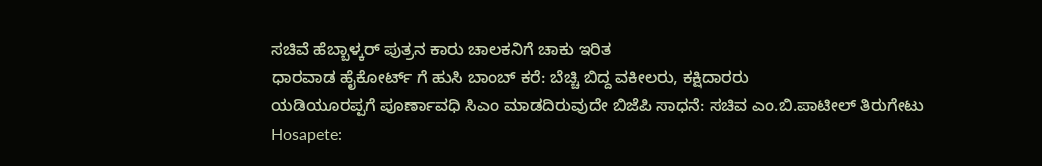ಸಚಿವೆ ಹೆಬ್ಬಾಳ್ಕರ್ ಪುತ್ರನ ಕಾರು ಚಾಲಕನಿಗೆ ಚಾಕು ಇರಿತ
ಧಾರವಾಡ ಹೈಕೋರ್ಟ್ ಗೆ ಹುಸಿ ಬಾಂಬ್ ಕರೆ: ಬೆಚ್ಚಿ ಬಿದ್ದ ವಕೀಲರು, ಕಕ್ಷಿದಾರರು
ಯಡಿಯೂರಪ್ಪಗೆ ಪೂರ್ಣಾವಧಿ ಸಿಎಂ ಮಾಡದಿರುವುದೇ ಬಿಜೆಪಿ ಸಾಧನೆ: ಸಚಿವ ಎಂ.ಬಿ.ಪಾಟೀಲ್ ತಿರುಗೇಟು
Hosapete: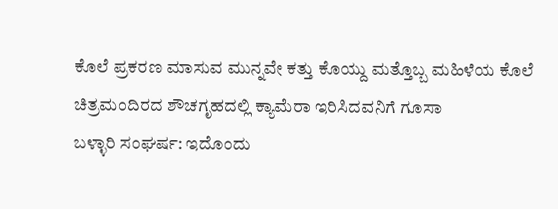ಕೊಲೆ ಪ್ರಕರಣ ಮಾಸುವ ಮುನ್ನವೇ ಕತ್ತು ಕೊಯ್ದು ಮತ್ತೊಬ್ಬ ಮಹಿಳೆಯ ಕೊಲೆ
ಚಿತ್ರಮಂದಿರದ ಶೌಚಗೃಹದಲ್ಲಿ ಕ್ಯಾಮೆರಾ ಇರಿಸಿದವನಿಗೆ ಗೂಸಾ
ಬಳ್ಳಾರಿ ಸಂಘರ್ಷ: ಇದೊಂದು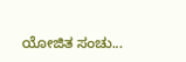ಯೋಜಿತ ಸಂಚು...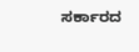ಸರ್ಕಾರದ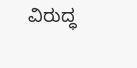ವಿರುದ್ಧ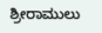ಶ್ರೀರಾಮುಲು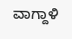ವಾಗ್ದಾಳಿ